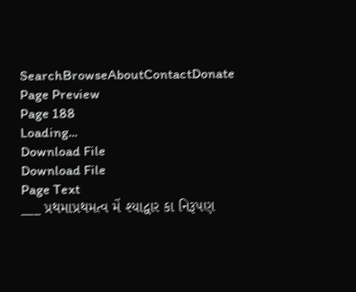SearchBrowseAboutContactDonate
Page Preview
Page 188
Loading...
Download File
Download File
Page Text
___ પ્રથમાપ્રથમત્વ મેં શ્યાદ્વાર કા નિરૂપણ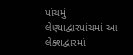પાંચમું લેણ્યાદ્વારપાંચમાં આ લેક્શદ્વારમાં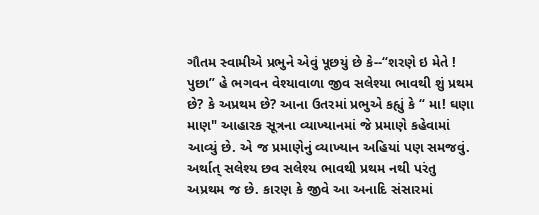ગૌતમ સ્વામીએ પ્રભુને એવું પૂછયું છે કે--“શરણે ઇ મેતે ! પુછા” હે ભગવન વેશ્યાવાળા જીવ સલેશ્યા ભાવથી શું પ્રથમ છે? કે અપ્રથમ છે? આના ઉતરમાં પ્રભુએ કહ્યું કે “ મા! ઘણા માણ" આહારક સૂત્રના વ્યાખ્યાનમાં જે પ્રમાણે કહેવામાં આવ્યું છે. એ જ પ્રમાણેનું વ્યાખ્યાન અહિયાં પણ સમજવું. અર્થાત્ સલેશ્ય છવ સલેશ્ય ભાવથી પ્રથમ નથી પરંતુ અપ્રથમ જ છે. કારણ કે જીવે આ અનાદિ સંસારમાં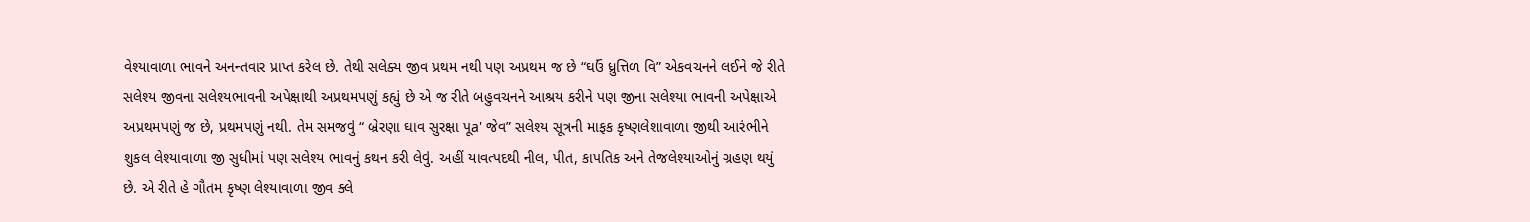વેશ્યાવાળા ભાવને અનન્તવાર પ્રાપ્ત કરેલ છે. તેથી સલેક્ય જીવ પ્રથમ નથી પણ અપ્રથમ જ છે “ઘઉં ધ્રુત્તિળ વિ” એકવચનને લઈને જે રીતે સલેશ્ય જીવના સલેશ્યભાવની અપેક્ષાથી અપ્રથમપણું કહ્યું છે એ જ રીતે બહુવચનને આશ્રય કરીને પણ જીના સલેશ્યા ભાવની અપેક્ષાએ અપ્રથમપણું જ છે, પ્રથમપણું નથી. તેમ સમજવું “ બ્રેરણા ઘાવ સુરક્ષા પૂa' જેવ” સલેશ્ય સૂત્રની માફક કૃષ્ણલેશાવાળા જીથી આરંભીને શુકલ લેશ્યાવાળા જી સુધીમાં પણ સલેશ્ય ભાવનું કથન કરી લેવું. અહીં યાવત્પદથી નીલ, પીત, કાપતિક અને તેજલેશ્યાઓનું ગ્રહણ થયું છે. એ રીતે હે ગૌતમ કૃષ્ણ લેશ્યાવાળા જીવ ક્લે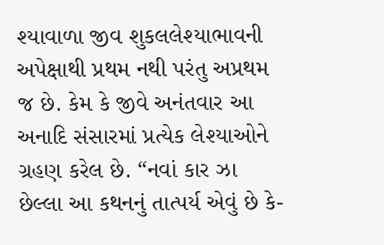શ્યાવાળા જીવ શુકલલેશ્યાભાવની અપેક્ષાથી પ્રથમ નથી પરંતુ અપ્રથમ જ છે. કેમ કે જીવે અનંતવાર આ અનાદિ સંસારમાં પ્રત્યેક લેશ્યાઓને ગ્રહણ કરેલ છે. “નવાં કાર ઝા છેલ્લા આ કથનનું તાત્પર્ય એવું છે કે-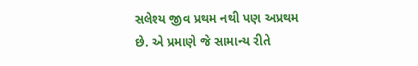સલેશ્ય જીવ પ્રથમ નથી પણ અપ્રથમ છે. એ પ્રમાણે જે સામાન્ય રીતે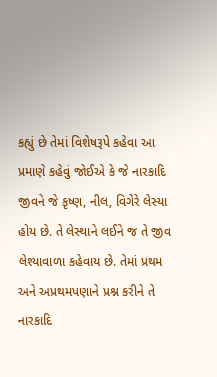કહ્યું છે તેમાં વિશેષરૂપે કહેવા આ પ્રમાણે કહેવું જોઈએ કે જે નારકાદિ જીવને જે કૃષ્ણ, નીલ, વિગેરે લેસ્યા હોય છે. તે લેસ્થાને લઈને જ તે જીવ લેશ્યાવાળા કહેવાય છે. તેમાં પ્રથમ અને અપ્રથમપણાને પ્રશ્ન કરીને તે નારકાદિ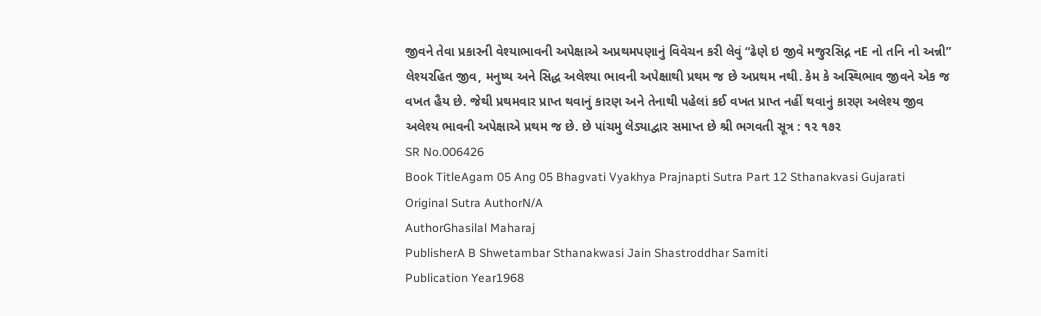જીવને તેવા પ્રકારની વેશ્યાભાવની અપેક્ષાએ અપ્રથમપણાનું વિવેચન કરી લેવું “ઢેણે ઇ જીવે મજુરસિદ્ન નE નો તનિ નો અન્ની” લેશ્યરહિત જીવ, મનુષ્ય અને સિદ્ધ અલેશ્યા ભાવની અપેક્ષાથી પ્રથમ જ છે અપ્રથમ નથી. કેમ કે અસ્થિભાવ જીવને એક જ વખત હૈય છે. જેથી પ્રથમવાર પ્રાપ્ત થવાનું કારણ અને તેનાથી પહેલાં કઈ વખત પ્રાપ્ત નહીં થવાનું કારણ અલેશ્ય જીવ અલેશ્ય ભાવની અપેક્ષાએ પ્રથમ જ છે. છે પાંચમુ લેડ્યાદ્વાર સમાપ્ત છે શ્રી ભગવતી સૂત્ર : ૧૨ ૧૭ર
SR No.006426
Book TitleAgam 05 Ang 05 Bhagvati Vyakhya Prajnapti Sutra Part 12 Sthanakvasi Gujarati
Original Sutra AuthorN/A
AuthorGhasilal Maharaj
PublisherA B Shwetambar Sthanakwasi Jain Shastroddhar Samiti
Publication Year1968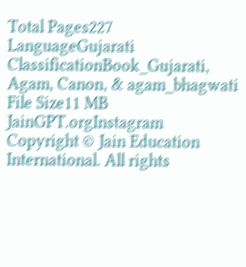Total Pages227
LanguageGujarati
ClassificationBook_Gujarati, Agam, Canon, & agam_bhagwati
File Size11 MB
JainGPT.orgInstagram
Copyright © Jain Education International. All rights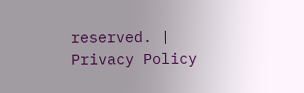reserved. | Privacy Policy